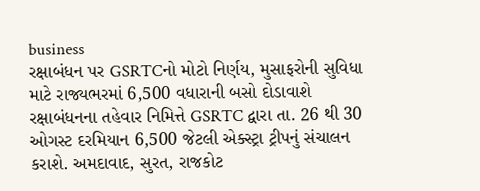business
રક્ષાબંધન પર GSRTCનો મોટો નિર્ણય, મુસાફરોની સુવિધા માટે રાજ્યભરમાં 6,500 વધારાની બસો દોડાવાશે
રક્ષાબંધનના તહેવાર નિમિત્તે GSRTC દ્વારા તા. 26 થી 30 ઓગસ્ટ દરમિયાન 6,500 જેટલી એક્સ્ટ્રા ટ્રીપનું સંચાલન કરાશે. અમદાવાદ, સુરત, રાજકોટ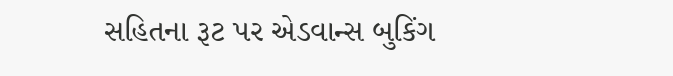સહિતના રૂટ પર એડવાન્સ બુકિંગ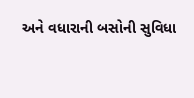અને વધારાની બસોની સુવિધા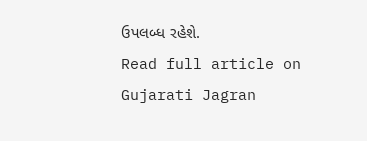ઉપલબ્ધ રહેશે.
Read full article on Gujarati Jagran